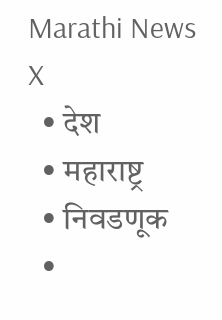Marathi News
X
  • देश
  • महाराष्ट्र
  • निवडणूक
  •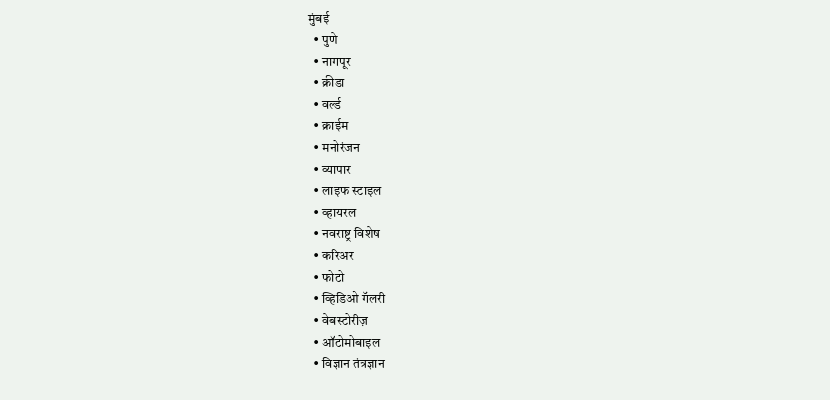मुंबई
  • पुणे
  • नागपूर
  • क्रीडा
  • वर्ल्ड
  • क्राईम
  • मनोरंजन
  • व्यापार
  • लाइफ स्टाइल
  • व्हायरल
  • नवराष्ट्र विशेष
  • करिअर
  • फोटो
  • व्हिडिओ गॅलरी
  • वेबस्टोरीज़
  • ऑटोमोबाइल
  • विज्ञान तंत्रज्ञान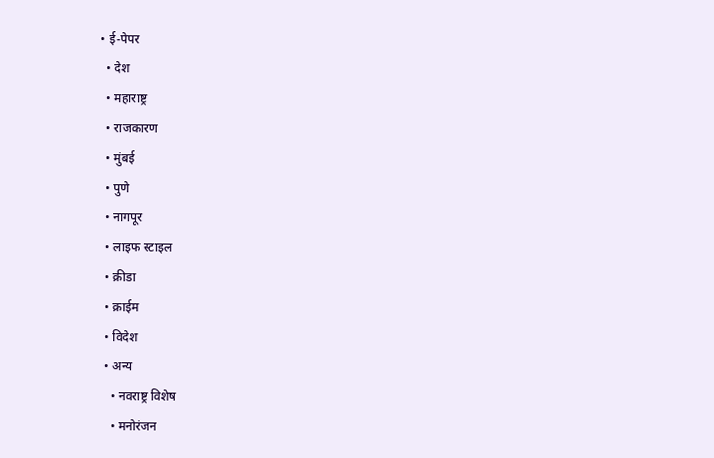• ई-पेपर
  • देश
  • महाराष्ट्र
  • राजकारण
  • मुंबई
  • पुणे
  • नागपूर
  • लाइफ स्टाइल
  • क्रीडा
  • क्राईम
  • विदेश
  • अन्य
    • नवराष्ट्र विशेष
    • मनोरंजन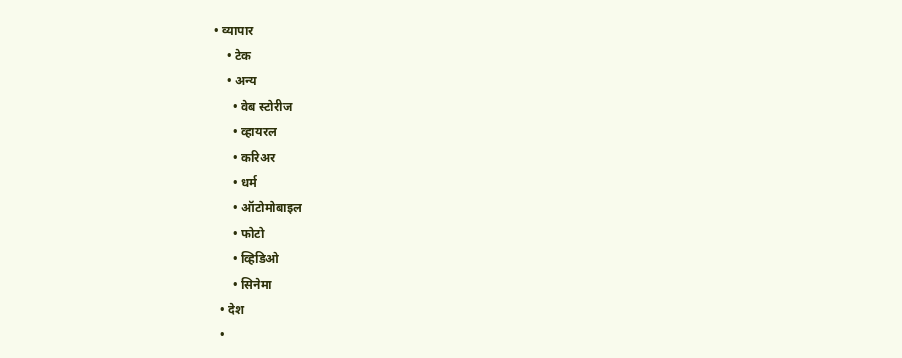• व्यापार
    • टेक
    • अन्य
      • वेब स्टोरीज
      • व्हायरल
      • करिअर
      • धर्म
      • ऑटोमोबाइल
      • फोटो
      • व्हिडिओ
      • सिनेमा
  • देश
  •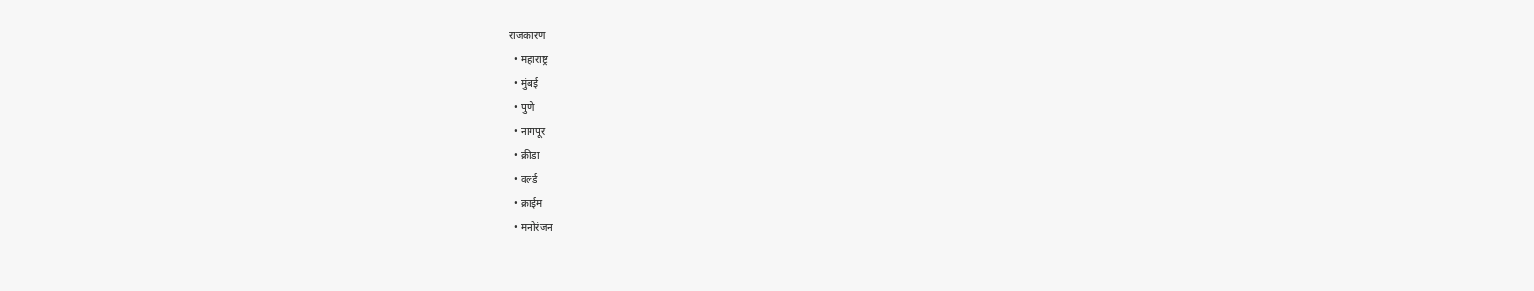राजकारण
  • महाराष्ट्र
  • मुंबई
  • पुणे
  • नागपूर
  • क्रीडा
  • वर्ल्ड
  • क्राईम
  • मनोरंजन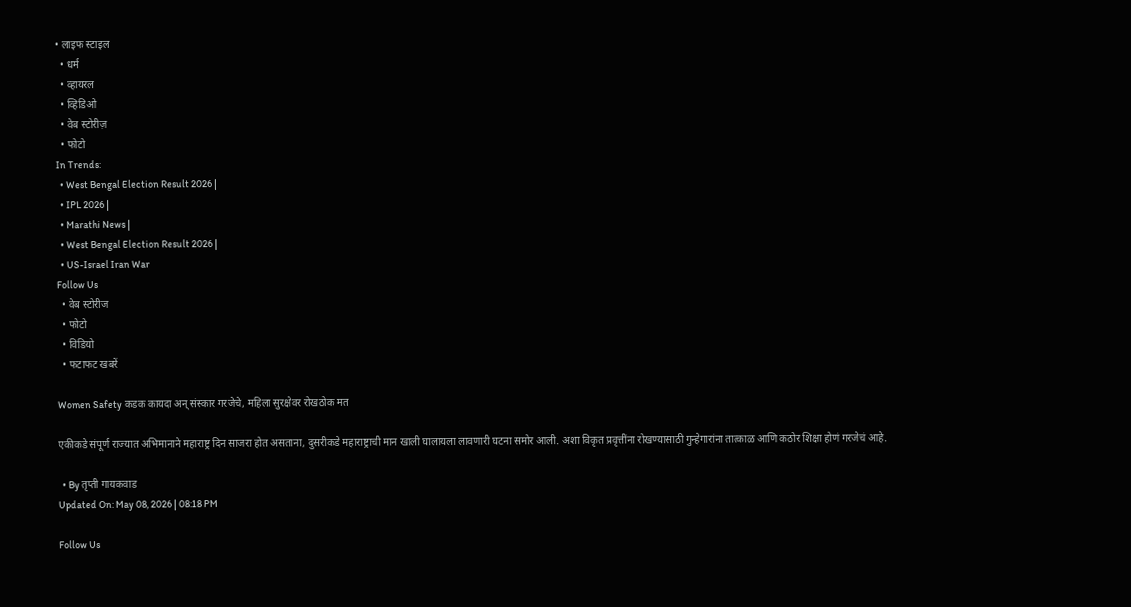• लाइफ स्टाइल
  • धर्म
  • व्हायरल
  • व्हिडिओ
  • वेब स्टोरीज़
  • फोटो
In Trends:
  • West Bengal Election Result 2026 |
  • IPL 2026 |
  • Marathi News |
  • West Bengal Election Result 2026 |
  • US-Israel Iran War
Follow Us
  • वेब स्टोरीज
  • फोटो
  • विडियो
  • फटाफट खबरें

Women Safety कडक कायदा अन् संस्कार गरजेचे, महिला सुरक्षेवर रोखठोक मत

एकीकडे संपूर्ण राज्यात अभिमानाने महाराष्ट्र दिन साजरा होत असताना, दुसरीकडे महाराष्ट्राची मान खाली घालायला लावणारी घटना समोर आली. अशा विकृत प्रवृत्तींना रोखण्यासाठी गुन्हेगारांना तात्काळ आणि कठोर शिक्षा होणं गरजेचं आहे.

  • By तृप्ती गायकवाड
Updated On: May 08, 2026 | 08:18 PM

Follow Us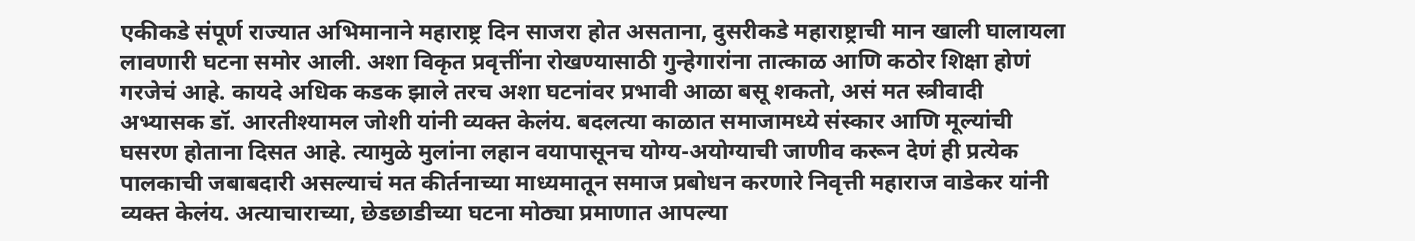एकीकडे संपूर्ण राज्यात अभिमानाने महाराष्ट्र दिन साजरा होत असताना, दुसरीकडे महाराष्ट्राची मान खाली घालायला लावणारी घटना समोर आली. अशा विकृत प्रवृत्तींना रोखण्यासाठी गुन्हेगारांना तात्काळ आणि कठोर शिक्षा होणं गरजेचं आहे. कायदे अधिक कडक झाले तरच अशा घटनांवर प्रभावी आळा बसू शकतो, असं मत स्त्रीवादी अभ्यासक डॉ. आरतीश्यामल जोशी यांनी व्यक्त केलंय. बदलत्या काळात समाजामध्ये संस्कार आणि मूल्यांची घसरण होताना दिसत आहे. त्यामुळे मुलांना लहान वयापासूनच योग्य-अयोग्याची जाणीव करून देणं ही प्रत्येक पालकाची जबाबदारी असल्याचं मत कीर्तनाच्या माध्यमातून समाज प्रबोधन करणारे निवृत्ती महाराज वाडेकर यांनी व्यक्त केलंय. अत्याचाराच्या, छेडछाडीच्या घटना मोठ्या प्रमाणात आपल्या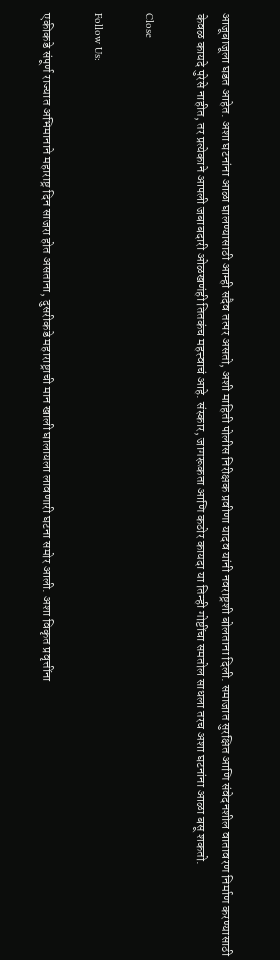आजूबाजूला घडत आहेत. अशा घटनांना आळा घालण्यासाठी आम्ही सदैव तत्पर असतो, अशी माहिती पोलीस निरीक्षक प्रवीणा यादव यांनी नवराष्ट्रशी बोलताना दिली. समाजात सुरक्षित आणि संवेदनशील वातावरण निर्माण करण्यासाठी केवळ कायदे पुरेसे नाहीत, तर प्रत्येकाने आपली जबाबदारी ओळखणंही तितकंच महत्त्वाचं आहे. संस्कार, जागरूकता आणि कठोर कायदा या तिन्ही गोष्टींचा समतोल साधला तरच अशा घटनांना आळा बसू शकतो.

Close

Follow Us:

एकीकडे संपूर्ण राज्यात अभिमानाने महाराष्ट्र दिन साजरा होत असताना, दुसरीकडे महाराष्ट्राची मान खाली घालायला लावणारी घटना समोर आली. अशा विकृत प्रवृत्तींना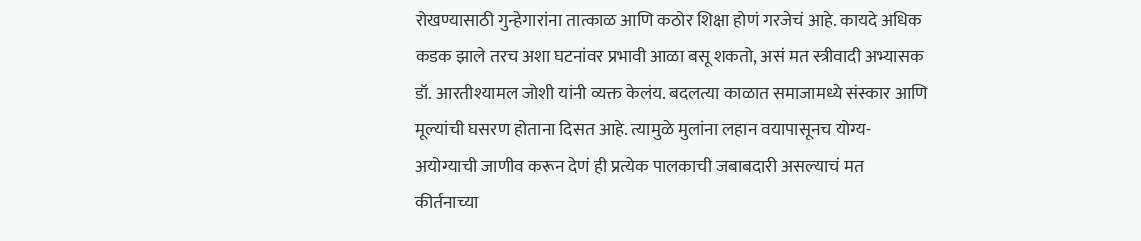रोखण्यासाठी गुन्हेगारांना तात्काळ आणि कठोर शिक्षा होणं गरजेचं आहे. कायदे अधिक कडक झाले तरच अशा घटनांवर प्रभावी आळा बसू शकतो, असं मत स्त्रीवादी अभ्यासक डॉ. आरतीश्यामल जोशी यांनी व्यक्त केलंय. बदलत्या काळात समाजामध्ये संस्कार आणि मूल्यांची घसरण होताना दिसत आहे. त्यामुळे मुलांना लहान वयापासूनच योग्य-अयोग्याची जाणीव करून देणं ही प्रत्येक पालकाची जबाबदारी असल्याचं मत कीर्तनाच्या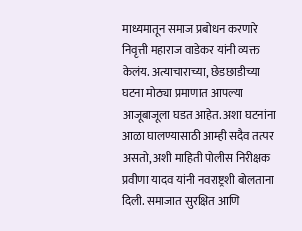माध्यमातून समाज प्रबोधन करणारे निवृत्ती महाराज वाडेकर यांनी व्यक्त केलंय. अत्याचाराच्या, छेडछाडीच्या घटना मोठ्या प्रमाणात आपल्या आजूबाजूला घडत आहेत. अशा घटनांना आळा घालण्यासाठी आम्ही सदैव तत्पर असतो, अशी माहिती पोलीस निरीक्षक प्रवीणा यादव यांनी नवराष्ट्रशी बोलताना दिली. समाजात सुरक्षित आणि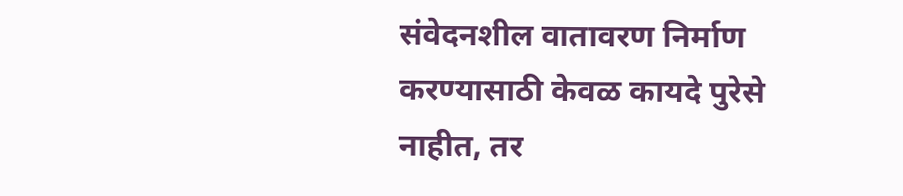संवेदनशील वातावरण निर्माण करण्यासाठी केवळ कायदे पुरेसे नाहीत, तर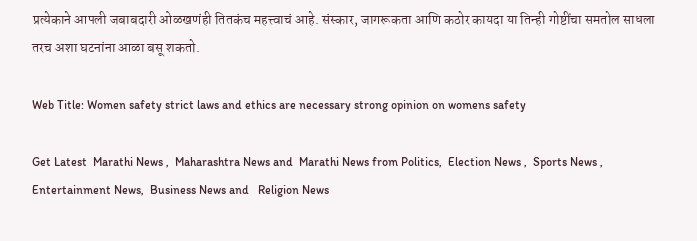प्रत्येकाने आपली जबाबदारी ओळखणंही तितकंच महत्त्वाचं आहे. संस्कार, जागरूकता आणि कठोर कायदा या तिन्ही गोष्टींचा समतोल साधला तरच अशा घटनांना आळा बसू शकतो.

Web Title: Women safety strict laws and ethics are necessary strong opinion on womens safety

Get Latest  Marathi News ,  Maharashtra News and  Marathi News from Politics,  Election News ,  Sports News ,  Entertainment News,  Business News and   Religion News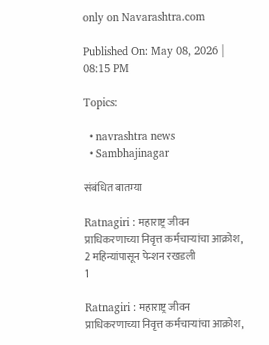only on Navarashtra.com

Published On: May 08, 2026 | 08:15 PM

Topics:

  • navrashtra news
  • Sambhajinagar

संबंधित बातम्या

Ratnagiri : महाराष्ट्र जीवन प्राधिकरणाच्या निवृत्त कर्मचाऱ्यांचा आक्रोश, 2 महिन्यांपासून पेन्शन रखडली
1

Ratnagiri : महाराष्ट्र जीवन प्राधिकरणाच्या निवृत्त कर्मचाऱ्यांचा आक्रोश,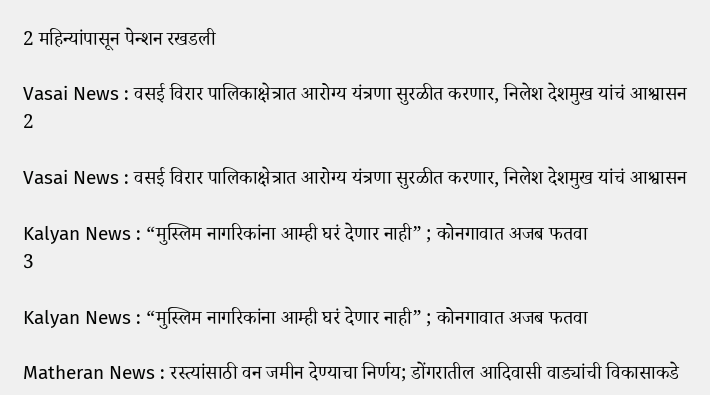2 महिन्यांपासून पेन्शन रखडली

Vasai News : वसई विरार पालिकाक्षेत्रात आरोग्य यंत्रणा सुरळीत करणार, निलेश देशमुख यांचं आश्वासन
2

Vasai News : वसई विरार पालिकाक्षेत्रात आरोग्य यंत्रणा सुरळीत करणार, निलेश देशमुख यांचं आश्वासन

Kalyan News : “मुस्लिम नागरिकांना आम्ही घरं देणार नाही” ; कोनगावात अजब फतवा
3

Kalyan News : “मुस्लिम नागरिकांना आम्ही घरं देणार नाही” ; कोनगावात अजब फतवा

Matheran News : रस्त्यांसाठी वन जमीन देण्याचा निर्णय; डोंगरातील आदिवासी वाड्यांची विकासाकडे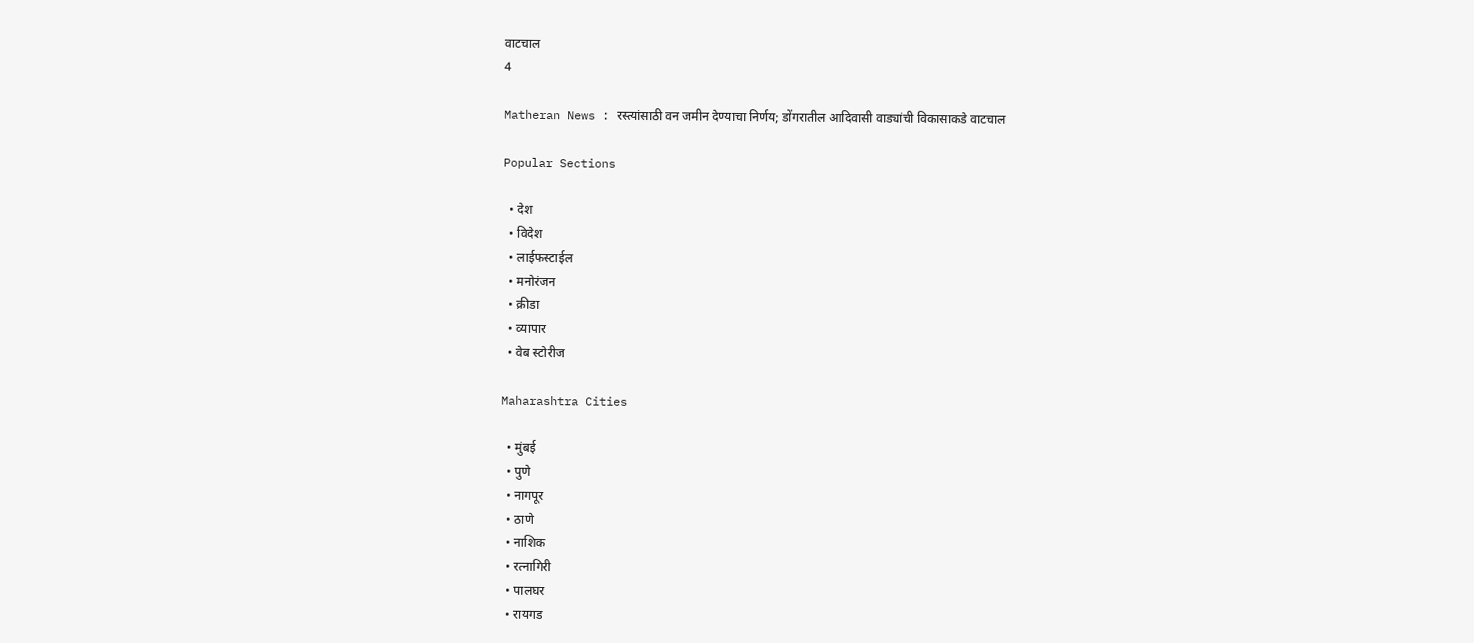वाटचाल
4

Matheran News : रस्त्यांसाठी वन जमीन देण्याचा निर्णय; डोंगरातील आदिवासी वाड्यांची विकासाकडे वाटचाल

Popular Sections

  • देश
  • विदेश
  • लाईफस्टाईल
  • मनोरंजन
  • क्रीडा
  • व्यापार
  • वेब स्टोरीज

Maharashtra Cities

  • मुंबई
  • पुणे
  • नागपूर
  • ठाणे
  • नाशिक
  • रत्नागिरी
  • पालघर
  • रायगड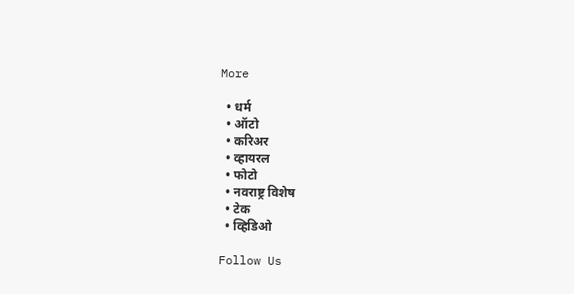More

  • धर्म
  • ऑटो
  • करिअर
  • व्हायरल
  • फोटो
  • नवराष्ट्र विशेष
  • टेक
  • व्हिडिओ

Follow Us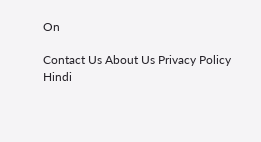On

Contact Us About Us Privacy Policy
Hindi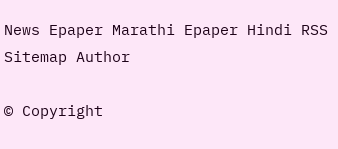News Epaper Marathi Epaper Hindi RSS Sitemap Author

© Copyright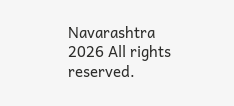Navarashtra 2026 All rights reserved.